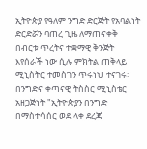ኢትዮጵያ የዓለም ንግድ ድርጅት የአባልነት ድርድሯን ባጠረ ጊዜ ለማጠናቀቅ በብርቱ ጥረትና ተቋማዊ ቅንጅት እየሰራች ነው ሲሉ ምክትል ጠቅላይ ሚኒስትር ተመስገን ጥሩነህ ተናገሩ፡
በንግድና ቀጣናዊ ትስስር ሚኒስቴር አዘጋጅነት "ኢትዮጵያን በንግድ በማስተሳሰር ወደ ላቀ ደረጃ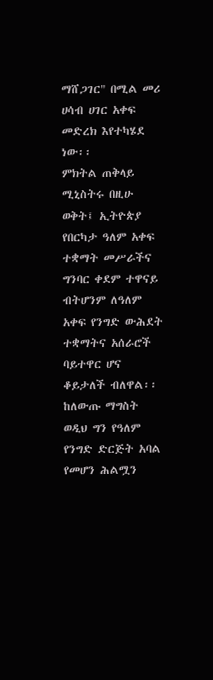ማሸጋገር" በሚል መሪ ሀሳብ ሀገር አቀፍ መድረክ እየተካሄደ ነው፡፡
ምክትል ጠቅላይ ሚኒስትሩ በዚሁ ወቅት፤ ኢትዮጵያ የበርካታ ዓለም አቀፍ ተቋማት መሥራችና ግንባር ቀደም ተዋናይ ብትሆንም ለዓለም አቀፍ የንግድ ውሕደት ተቋማትና አሰራሮች ባይተዋር ሆና ቆይታለች ብለዋል፡፡
ከለውጡ ማግስት ወዲህ ግን የዓለም የንግድ ድርጅት አባል የመሆን ሕልሟን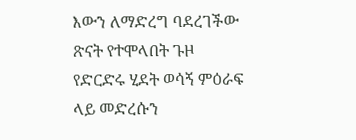እውን ለማድረግ ባደረገችው ጽናት የተሞላበት ጉዞ የድርድሩ ሂደት ወሳኝ ምዕራፍ ላይ መድረሱን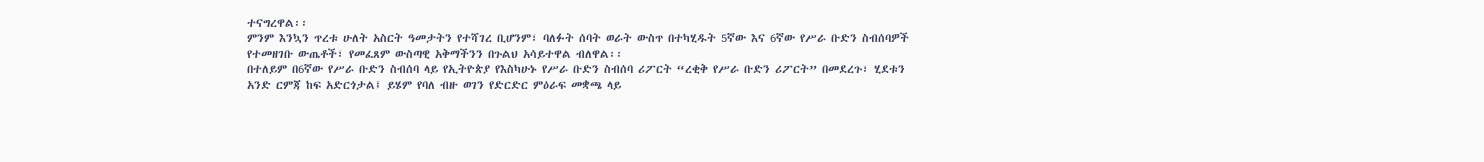ተናግረዋል፡፡
ምንም እንኳን ጥረቱ ሁለት አስርት ዓመታትን የተሻገረ ቢሆንም፣ ባለፉት ሰባት ወራት ውስጥ በተካሂዱት 5ኛው እና 6ኛው የሥራ ቡድን ስብሰባዎች የተመዘገቡ ውጤቶች፣ የመፈጸም ውስጣዊ አቅማችንን በጉልህ አሳይተዋል ብለዋል፡፡
በተለይም በ6ኛው የሥራ ቡድን ስብሰባ ላይ የኢትዮጵያ የእስካሁኑ የሥራ ቡድን ስብሰባ ሪፖርት “ረቂቅ የሥራ ቡድን ሪፖርት” በመደረጉ፣ ሂደቱን አንድ ርምጃ ከፍ አድርጎታል፤ ይሄም የባለ ብዙ ወገን የድርድር ምዕራፍ መቋጫ ላይ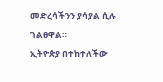መድረሳችንን ያሳያል ሲሉ ገልፀዋል።
ኢትዮጵያ በተከተለችው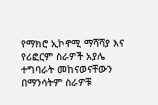የማክሮ ኢኮኖሚ ማሻሻያ እና የሪፎርም ስራዎች አያሌ ተግባራት መከናወናቸውን በማንሳትም ስራዎቹ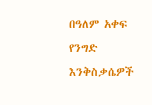በዓለም አቀፍ የንግድ እንቅስቃሴዎች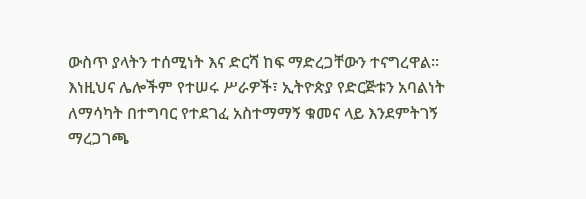ውስጥ ያላትን ተሰሚነት እና ድርሻ ከፍ ማድረጋቸውን ተናግረዋል፡፡
እነዚህና ሌሎችም የተሠሩ ሥራዎች፣ ኢትዮጵያ የድርጅቱን አባልነት ለማሳካት በተግባር የተደገፈ አስተማማኝ ቁመና ላይ እንደምትገኝ ማረጋገጫ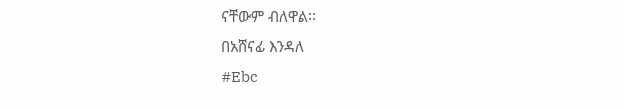ናቸውም ብለዋል፡፡
በአሸናፊ እንዳለ
#Ebc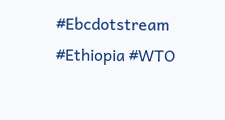#Ebcdotstream #Ethiopia #WTO